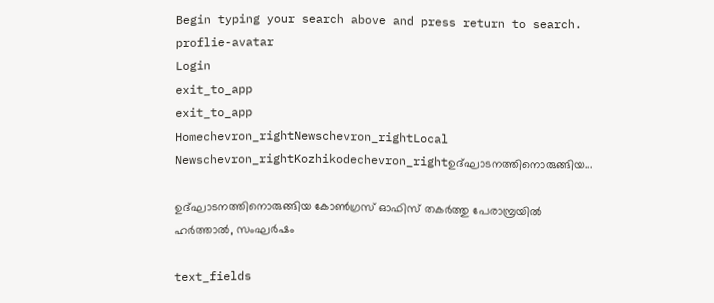Begin typing your search above and press return to search.
proflie-avatar
Login
exit_to_app
exit_to_app
Homechevron_rightNewschevron_rightLocal Newschevron_rightKozhikodechevron_rightഉദ്ഘാടനത്തിനൊരുങ്ങിയ...

ഉദ്ഘാടനത്തിനൊരുങ്ങിയ കോൺഗ്രസ് ഓഫിസ് തകർത്തു പേരാമ്പ്രയിൽ ഹർത്താൽ, സംഘർഷം

text_fields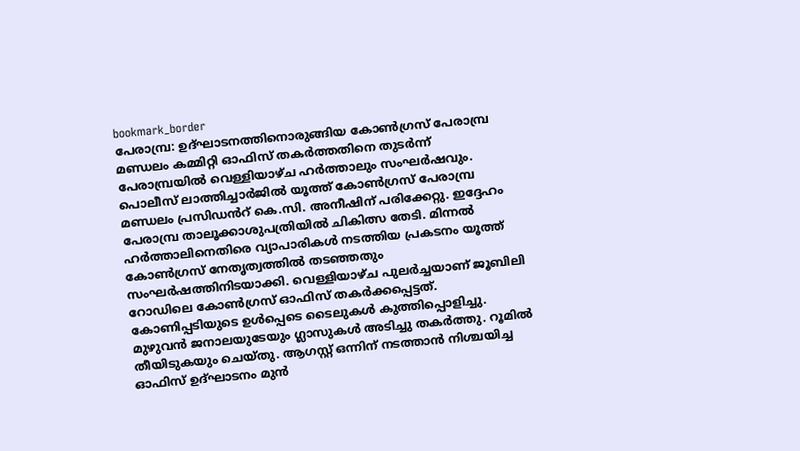bookmark_border
പേരാമ്പ്ര: ഉദ്ഘാടനത്തിനൊരുങ്ങിയ കോൺഗ്രസ് പേരാമ്പ്ര മണ്ഡലം കമ്മിറ്റി ഓഫിസ് തകർത്തതിനെ തുടർന്ന് പേരാമ്പ്രയിൽ വെള്ളിയാഴ്ച ഹർത്താലും സംഘർഷവും. പൊലീസ് ലാത്തിച്ചാർജിൽ യൂത്ത് കോൺഗ്രസ് പേരാമ്പ്ര മണ്ഡലം പ്രസിഡൻറ് കെ.സി. അനീഷിന് പരിക്കേറ്റു. ഇദ്ദേഹം പേരാമ്പ്ര താലൂക്കാശുപത്രിയിൽ ചികിത്സ തേടി. മിന്നൽ ഹർത്താലിനെതിരെ വ്യാപാരികൾ നടത്തിയ പ്രകടനം യൂത്ത് കോൺഗ്രസ് നേതൃത്വത്തിൽ തടഞ്ഞതും സംഘർഷത്തിനിടയാക്കി. വെള്ളിയാഴ്ച പുലർച്ചയാണ് ജൂബിലി റോഡിലെ കോൺഗ്രസ് ഓഫിസ് തകർക്കപ്പെട്ടത്. കോണിപ്പടിയുടെ ഉൾപ്പെടെ ടൈലുകൾ കുത്തിപ്പൊളിച്ചു. മുഴുവൻ ജനാലയുടേയും ഗ്ലാസുകൾ അടിച്ചു തകർത്തു. റൂമിൽ തീയിടുകയും ചെയ്തു. ആഗസ്റ്റ് ഒന്നിന് നടത്താൻ നിശ്ചയിച്ച ഓഫിസ് ഉദ്ഘാടനം മുൻ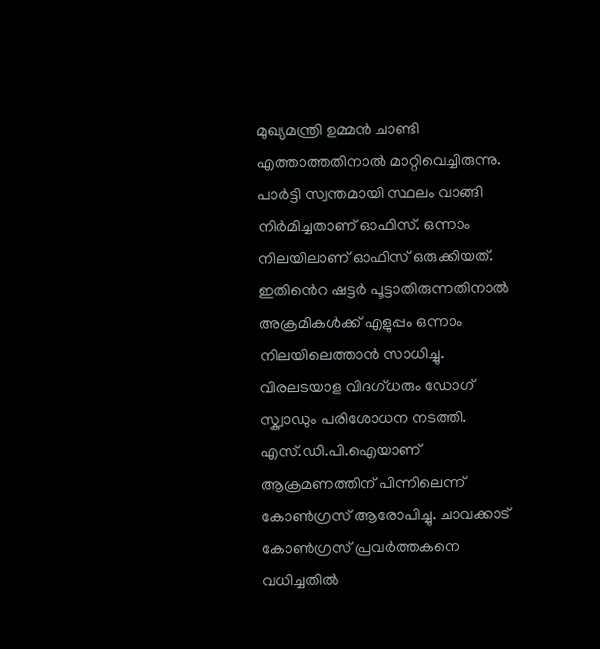മുഖ്യമന്ത്രി ഉമ്മൻ ചാണ്ടി എത്താത്തതിനാൽ മാറ്റിവെച്ചിരുന്നു. പാർട്ടി സ്വന്തമായി സ്ഥലം വാങ്ങി നിർമിച്ചതാണ് ഓഫിസ്. ഒന്നാം നിലയിലാണ് ഓഫിസ് ഒരുക്കിയത്. ഇതിൻെറ ഷട്ടർ പൂട്ടാതിരുന്നതിനാൽ അക്രമികൾക്ക് എളുപ്പം ഒന്നാം നിലയിലെത്താൻ സാധിച്ചു. വിരലടയാള വിദഗ്ധരും ഡോഗ് സ്ക്വാഡും പരിശോധന നടത്തി. എസ്.ഡി.പി.ഐയാണ് ആക്രമണത്തിന് പിന്നിലെന്ന് കോൺഗ്രസ് ആരോപിച്ചു. ചാവക്കാട് കോൺഗ്രസ് പ്രവർത്തകനെ വധിച്ചതിൽ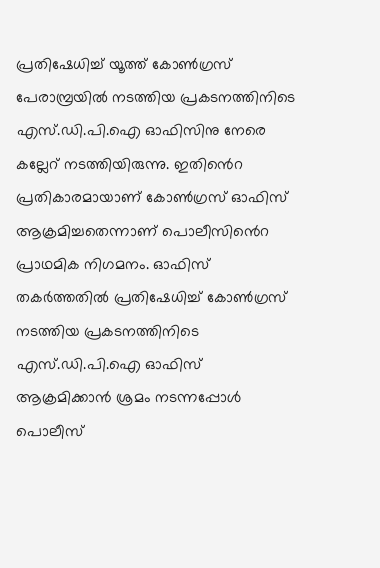പ്രതിഷേധിച്ച് യൂത്ത് കോൺഗ്രസ് പേരാമ്പ്രയിൽ നടത്തിയ പ്രകടനത്തിനിടെ എസ്.ഡി.പി.ഐ ഓഫിസിനു നേരെ കല്ലേറ് നടത്തിയിരുന്നു. ഇതിൻെറ പ്രതികാരമായാണ് കോൺഗ്രസ് ഓഫിസ് ആക്രമിച്ചതെന്നാണ് പൊലീസിൻെറ പ്രാഥമിക നിഗമനം. ഓഫിസ് തകർത്തതിൽ പ്രതിഷേധിച്ച് കോൺഗ്രസ് നടത്തിയ പ്രകടനത്തിനിടെ എസ്.ഡി.പി.ഐ ഓഫിസ് ആക്രമിക്കാൻ ശ്രമം നടന്നപ്പോൾ പൊലീസ്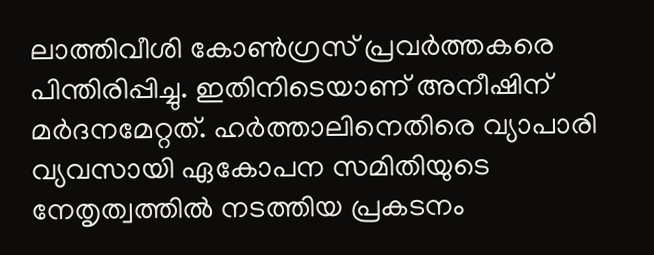ലാത്തിവീശി കോൺഗ്രസ് പ്രവർത്തകരെ പിന്തിരിപ്പിച്ചു. ഇതിനിടെയാണ് അനീഷിന് മർദനമേറ്റത്. ഹർത്താലിനെതിരെ വ്യാപാരി വ്യവസായി ഏകോപന സമിതിയുടെ നേതൃത്വത്തിൽ നടത്തിയ പ്രകടനം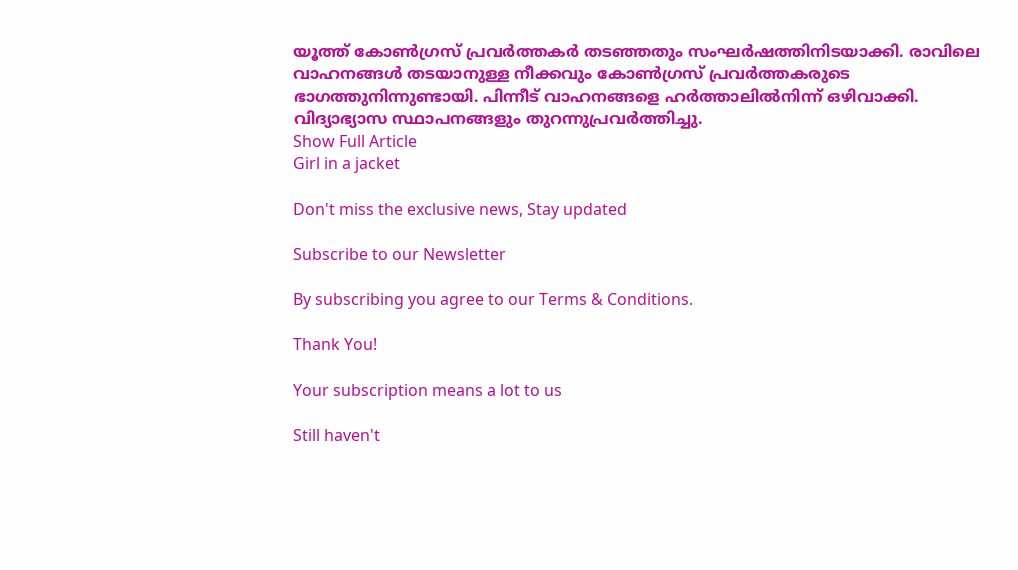യൂത്ത് കോൺഗ്രസ് പ്രവർത്തകർ തടഞ്ഞതും സംഘർഷത്തിനിടയാക്കി. രാവിലെ വാഹനങ്ങൾ തടയാനുള്ള നീക്കവും കോൺഗ്രസ് പ്രവർത്തകരുടെ ഭാഗത്തുനിന്നുണ്ടായി. പിന്നീട് വാഹനങ്ങളെ ഹർത്താലിൽനിന്ന് ഒഴിവാക്കി. വിദ്യാഭ്യാസ സ്ഥാപനങ്ങളും തുറന്നുപ്രവർത്തിച്ചു.
Show Full Article
Girl in a jacket

Don't miss the exclusive news, Stay updated

Subscribe to our Newsletter

By subscribing you agree to our Terms & Conditions.

Thank You!

Your subscription means a lot to us

Still haven't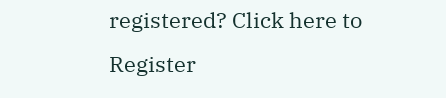registered? Click here to Register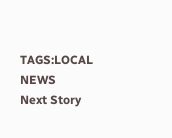TAGS:LOCAL NEWS
Next Story